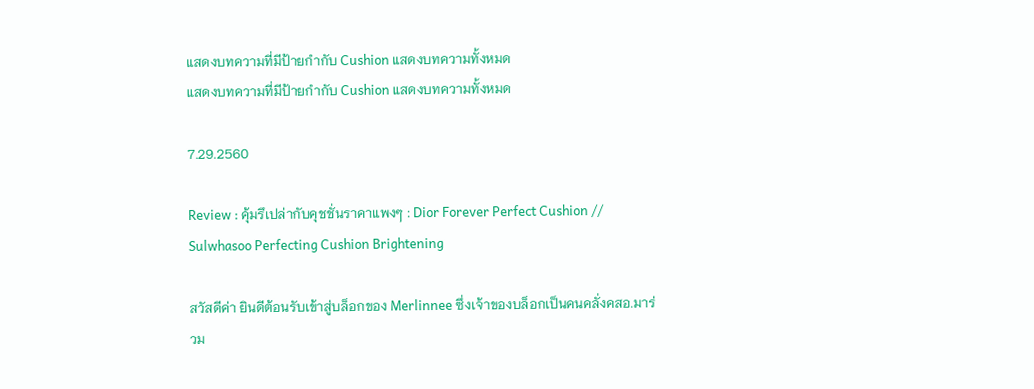แสดงบทความที่มีป้ายกำกับ Cushion แสดงบทความทั้งหมด
แสดงบทความที่มีป้ายกำกับ Cushion แสดงบทความทั้งหมด

7.29.2560

Review : คุ้มรึเปล่ากับคุชชั่นราคาแพงๆ : Dior Forever Perfect Cushion // Sulwhasoo Perfecting Cushion Brightening

สวัสดีค่า ยินดีต้อนรับเข้าสู่บล็อกของ Merlinnee ซึ่งเจ้าของบล็อกเป็นคนคลั่งคสอ.มาร่วม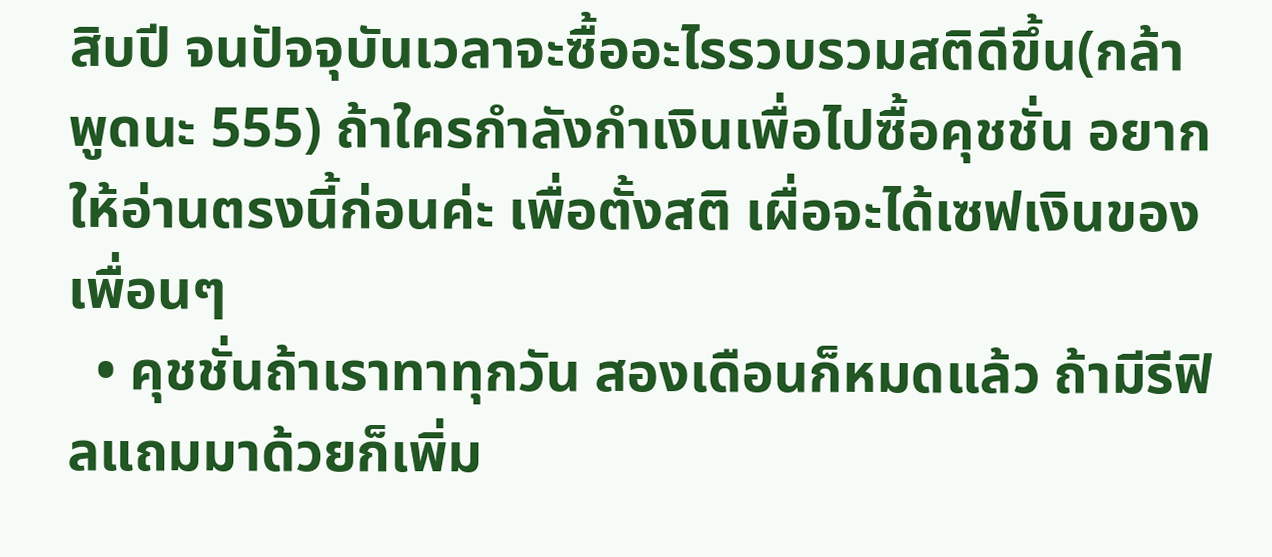สิบปี จนปัจจุบันเวลาจะซื้ออะไรรวบรวมสติดีขึ้น(กล้าพูดนะ 555) ถ้าใครกำลังกำเงินเพื่อไปซื้อคุชชั่น อยากให้อ่านตรงนี้ก่อนค่ะ เพื่อตั้งสติ เผื่อจะได้เซฟเงินของเพื่อนๆ
  • คุชชั่นถ้าเราทาทุกวัน สองเดือนก็หมดแล้ว ถ้ามีรีฟิลแถมมาด้วยก็เพิ่ม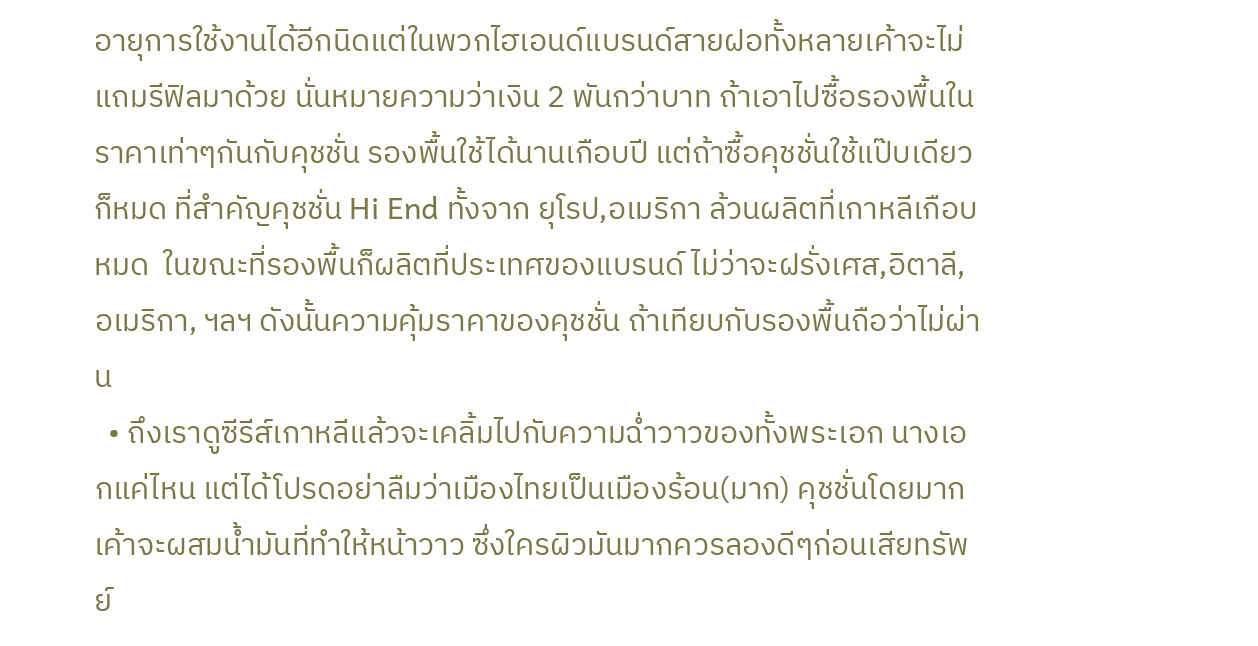อายุการใช้งานได้อีกนิดแต่ในพวกไฮเอนด์แบรนด์สายฝอทั้งหลายเค้าจะไม่แถมรีฟิลมาด้วย นั่นหมายความว่าเงิน 2 พันกว่าบาท ถ้าเอาไปซื้อรองพื้นในราคาเท่าๆกันกับคุชชั่น รองพื้นใช้ได้นานเกือบปี แต่ถ้าซื้อคุชชั่นใช้แป๊บเดียวก็หมด ที่สำคัญคุชชั่น Hi End ทั้งจาก ยุโรป,อเมริกา ล้วนผลิตที่เกาหลีเกือบหมด  ในขณะที่รองพื้นก็ผลิตที่ประเทศของแบรนด์ ไม่ว่าจะฝรั่งเศส,อิตาลี,อเมริกา, ฯลฯ ดังนั้นความคุ้มราคาของคุชชั่น ถ้าเทียบกับรองพื้นถือว่าไม่ผ่าน
  • ถึงเราดูซีรีส์เกาหลีแล้วจะเคลิ้มไปกับความฉ่ำวาวของทั้งพระเอก นางเอกแค่ไหน แต่ได้โปรดอย่าลืมว่าเมืองไทยเป็นเมืองร้อน(มาก) คุชชั่นโดยมากเค้าจะผสมน้ำมันที่ทำให้หน้าวาว ซึ่งใครผิวมันมากควรลองดีๆก่อนเสียทรัพย์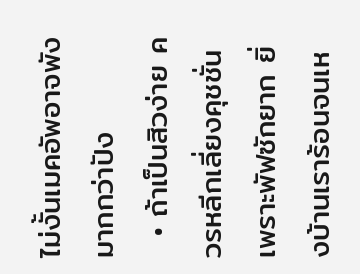ไม่งั้นเมคอัพอาจพังมากกว่าปัง
  • ถ้าเป็นสิวง่าย ควรหลีกเลี่ยงคุชชั่น เพราะพัฟซักยาก ยิ่งบ้านเราร้อนจนเห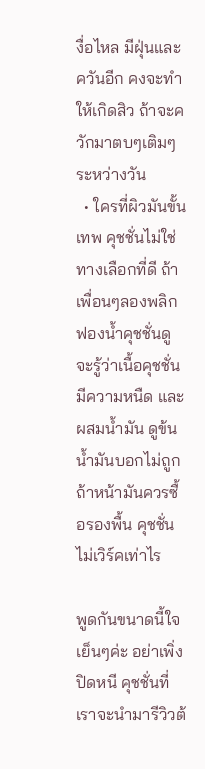งื่อไหล มีฝุ่นและควันอีก คงจะทำให้เกิดสิว ถ้าจะควักมาตบๆเติมๆระหว่างวัน
  • ใครที่ผิวมันขั้นเทพ คุชชั่นไม่ใช่ทางเลือกที่ดี ถ้าเพื่อนๆลองพลิกฟองน้ำคุชชั่นดู จะรู้ว่าเนื้อคุชชั่นมีความหนืด และผสมน้ำมัน ดูข้นน้ำมันบอกไม่ถูก ถ้าหน้ามันควรซื้อรองพื้น คุชชั่นไม่เวิร์คเท่าไร

พูดกันขนาดนี้ใจเย็นๆค่ะ อย่าเพิ่งปิดหนี คุชชั่นที่เราจะนำมารีวิวต้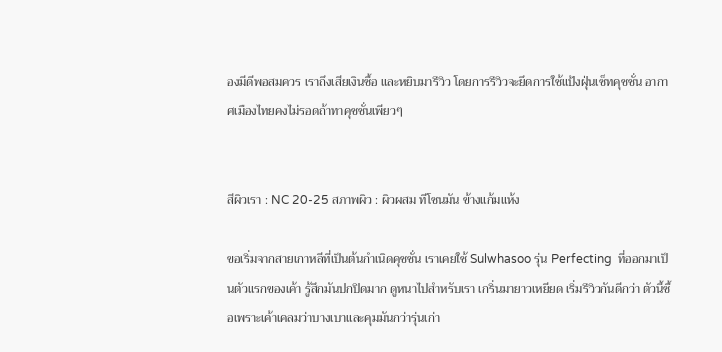องมีดีพอสมควร เราถึงเสียเงินซื้อ และหยิบมารีวิว โดยการรีวิวจะยึดการใช้แป้งฝุ่นเซ็ทคุชชั่น อากาศเมืองไทยคงไม่รอดถ้าทาคุชชั่นเพียวๆ


สีผิวเรา : NC 20-25 สภาพผิว : ผิวผสม ทีโซนมัน ข้างแก้มแห้ง

ขอเริ่มจากสายเกาหลีที่เป็นต้นกำเนิดคุชชั่น เราเคยใช้ Sulwhasoo รุ่น Perfecting  ที่ออกมาเป็นตัวแรกของเค้า รู้สึกมันปกปิดมาก ดูหนาไปสำหรับเรา เกริ่นมายาวเหยียด เริ่มรีวิวกันดีกว่า ตัวนี้ซื้อเพราะเค้าเคลมว่าบางเบาและคุมมันกว่ารุ่นเก่า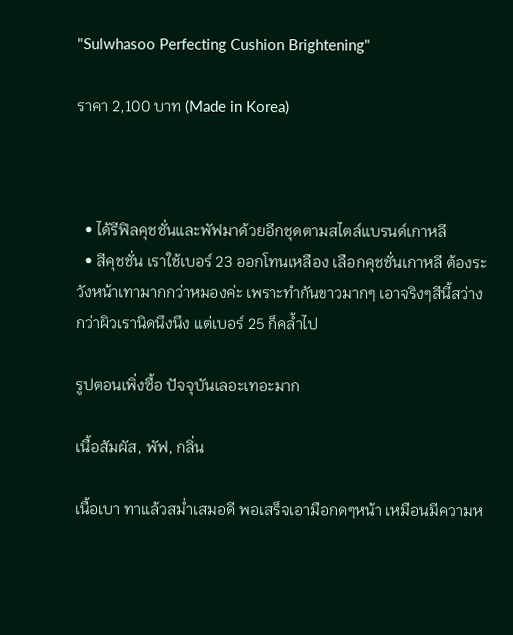"Sulwhasoo Perfecting Cushion Brightening"

ราคา 2,100 บาท (Made in Korea)



  • ได้รีฟิลคุชชั่นและพัฟมาด้วยอีกชุดตามสไตล์แบรนด์เกาหลี
  • สีคุชชั่น เราใช้เบอร์ 23 ออกโทนเหลือง เลือกคุชชั่นเกาหลี ต้องระวังหน้าเทามากกว่าหมองค่ะ เพราะทำกันขาวมากๆ เอาจริงๆสีนี้สว่างกว่าผิวเรานิดนึงนึง แต่เบอร์ 25 ก็คล้ำไป

รูปตอนเพิ่งซื้อ ปัจจุบันเลอะเทอะมาก

เนื้อสัมผัส, พัฟ, กลิ่น

เนื้อเบา ทาแล้วสม่ำเสมอดี พอเสร็จเอามือกดๆหน้า เหมือนมีความห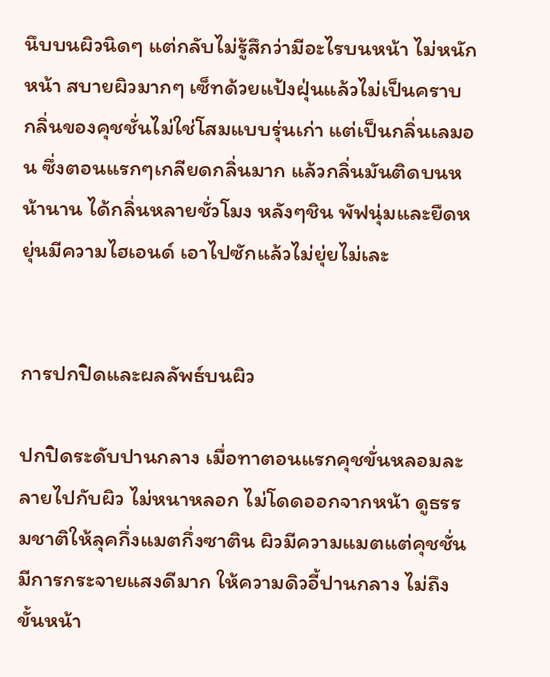นึบบนผิวนิดๆ แต่กลับไม่รู้สึกว่ามีอะไรบนหน้า ไม่หนักหน้า สบายผิวมากๆ เซ็ทด้วยแป้งฝุ่นแล้วไม่เป็นคราบ กลิ่นของคุชชั่นไม่ใช่โสมแบบรุ่นเก่า แต่เป็นกลิ่นเลมอน ซึ่งตอนแรกๆเกลียดกลิ่นมาก แล้วกลิ่นมันติดบนหน้านาน ได้กลิ่นหลายชั่วโมง หลังๆชิน พัฟนุ่มและยืดหยุ่นมีความไฮเอนด์ เอาไปซักแล้วไม่ยุ่ยไม่เละ


การปกปิดและผลลัพธ์บนผิว

ปกปิดระดับปานกลาง เมื่อทาตอนแรกคุชขั่นหลอมละลายไปกับผิว ไม่หนาหลอก ไม่โดดออกจากหน้า ดูธรรมชาติให้ลุคกึ่งแมตกึ่งซาติน ผิวมีความแมตแต่คุชชั่นมีการกระจายแสงดีมาก ให้ความดิวอี้ปานกลาง ไม่ถึงขั้นหน้า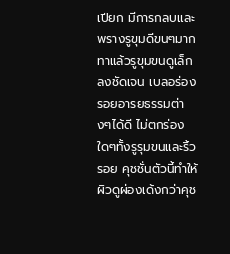เปียก มีการกลบและพรางรูขุมดีขนๆมาก ทาแล้วรูขุมขนดูเล็กลงชัดเจน เบลอร่องรอยอารยธรรมต่างๆได้ดี ไม่ตกร่องใดๆทั้งรูรุมขนและริ้วรอย คุชชั่นตัวนี้ทำให้ผิวดูผ่องเด้งกว่าคุช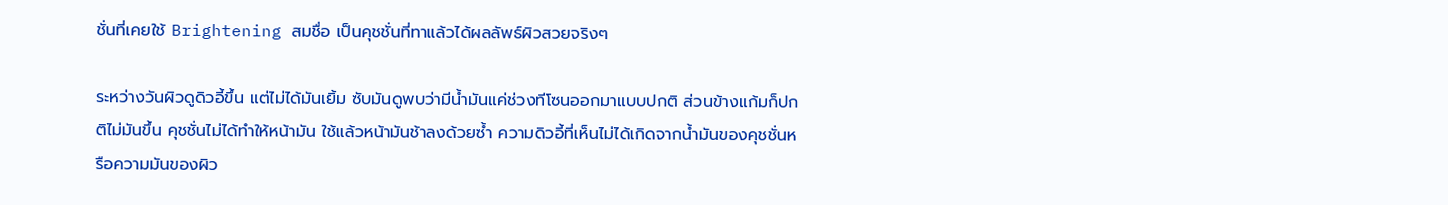ชั่นที่เคยใช้ Brightening สมชื่อ เป็นคุชชั่นที่ทาแล้วได้ผลลัพธ์ผิวสวยจริงๆ

ระหว่างวันผิวดูดิวอี้ขึ้น แต่ไม่ได้มันเยิ้ม ซับมันดูพบว่ามีน้ำมันแค่ช่วงทีโซนออกมาแบบปกติ ส่วนข้างแก้มก็ปกติไม่มันขึ้น คุชชั่นไม่ได้ทำให้หน้ามัน ใช้แล้วหน้ามันช้าลงด้วยซ้ำ ความดิวอี้ที่เห็นไม่ได้เกิดจากน้ำมันของคุชชั่นหรือความมันของผิว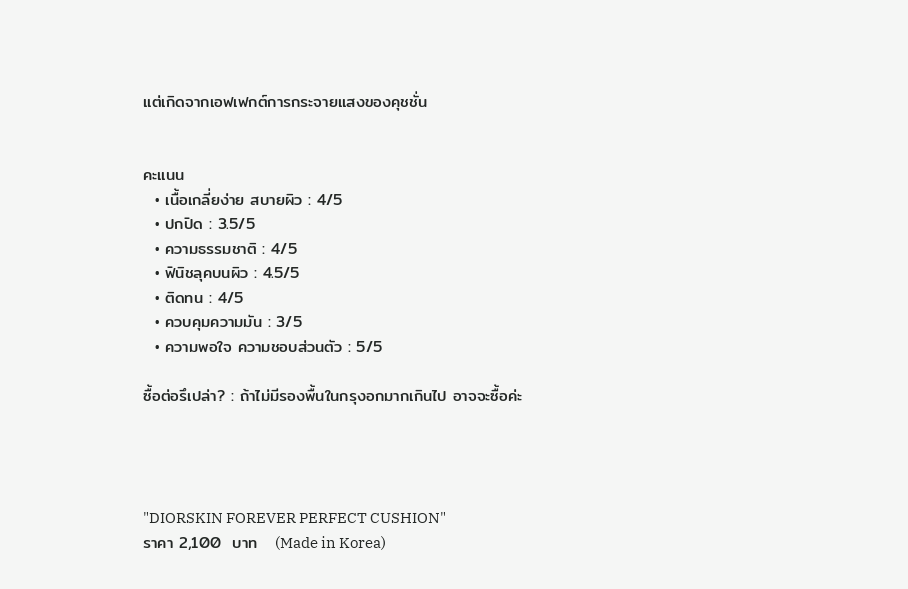แต่เกิดจากเอฟเฟกต์การกระจายแสงของคุชชั่น


คะแนน
  • เนื้อเกลี่ยง่าย สบายผิว : 4/5
  • ปกปิด : 3.5/5
  • ความธรรมชาติ : 4/5
  • ฟินิชลุคบนผิว : 4.5/5
  • ติดทน : 4/5
  • ควบคุมความมัน : 3/5
  • ความพอใจ ความชอบส่วนตัว : 5/5

ซื้อต่อรึเปล่า? : ถ้าไม่มีรองพื้นในกรุงอกมากเกินไป อาจจะซื้อค่ะ




"DIORSKIN FOREVER PERFECT CUSHION"
ราคา 2,100  บาท   (Made in Korea)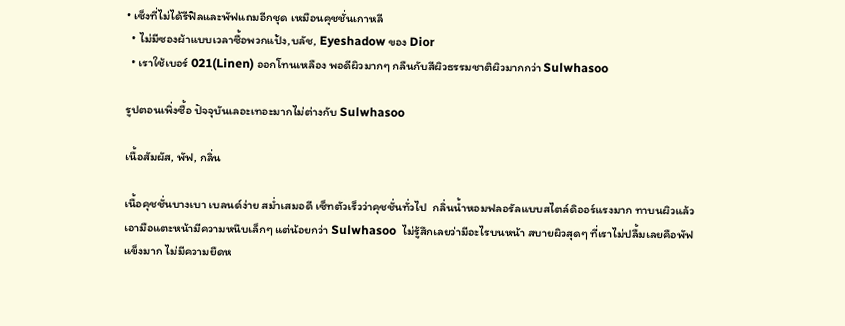• เซ็งที่ไม่ได้รีฟิลและพัฟแถมอีกชุด เหมือนคุชชั่นเกาหลี
  • ไม่มีซองผ้าแบบเวลาซื้อพวกแป้ง,บลัช, Eyeshadow ของ Dior
  • เราใช้เบอร์ 021(Linen) ออกโทนเหลือง พอดีผิวมากๆ กลืนกับสีผิวธรรมชาติผิวมากกว่า Sulwhasoo

รูปตอนเพิ่งซื้อ ปัจจุบันเลอะเทอะมากไม่ต่างกับ Sulwhasoo

เนื้อสัมผัส, พัฟ, กลิ่น

เนื้อคุชชั่นบางเบา เบลนด์ง่าย สม่ำเสมอดี เซ็ทตัวเร็วว่าคุชชั่นทั่วไป  กลิ่นน้ำหอมฟลอรัลแบบสไตล์ดิออร์แรงมาก ทาบนผิวแล้วเอามือแตะหน้ามีความหนึบเล็กๆ แต่น้อยกว่า Sulwhasoo  ไม่รู้สึกเลยว่ามีอะไรบนหน้า สบายผิวสุดๆ ที่เราไม่ปลื้มเลยคือพัฟแข็งมาก ไม่มีความยืดห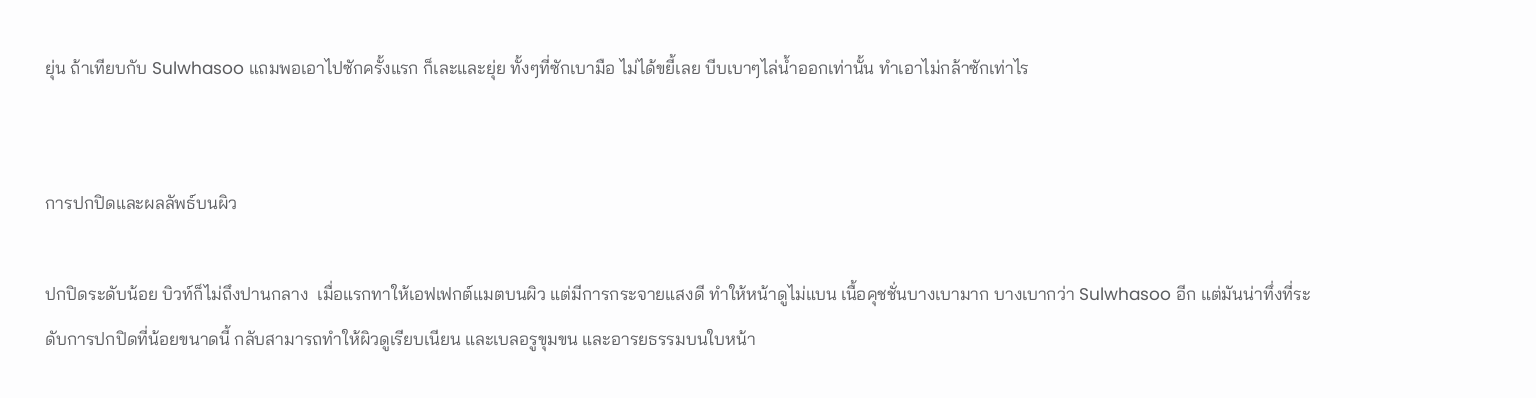ยุ่น ถ้าเทียบกับ Sulwhasoo แถมพอเอาไปซักครั้งแรก ก็เละและยุ่ย ทั้งๆที่ซักเบามือ ไม่ได้ขยี้เลย บีบเบาๆไล่น้ำออกเท่านั้น ทำเอาไม่กล้าซักเท่าไร


การปกปิดและผลลัพธ์บนผิว

ปกปิดระดับน้อย บิวท์ก็ไม่ถึงปานกลาง  เมื่อแรกทาให้เอฟเฟกต์แมตบนผิว แต่มีการกระจายแสงดี ทำให้หน้าดูไม่แบน เนื้อคุชชั่นบางเบามาก บางเบากว่า Sulwhasoo อีก แต่มันน่าทึ่งที่ระดับการปกปิดที่น้อยขนาดนี้ กลับสามารถทำให้ผิวดูเรียบเนียน และเบลอรูขุมขน และอารยธรรมบนใบหน้า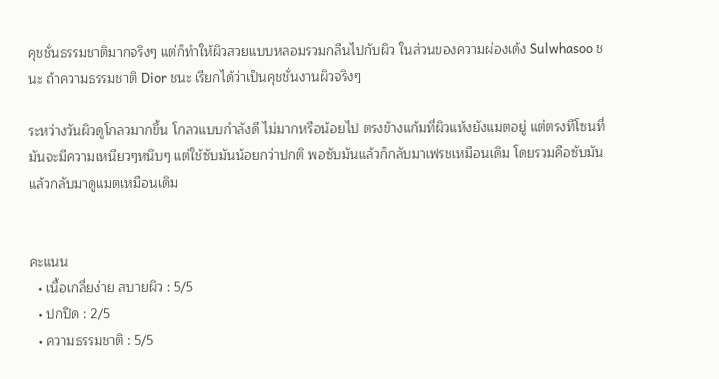คุชชั่นธรรมชาติมากจริงๆ แต่ก็ทำให้ผิวสวยแบบหลอมรวมกลืนไปกับผิว ในส่วนของความผ่องเด้ง Sulwhasoo ชนะ ถ้าความธรรมชาติ Dior ชนะ เรียกได้ว่าเป็นคุชชั่นงานผิวจริงๆ

ระหว่างวันผิวดูโกลวมากขึ้น โกลวแบบกำลังดี ไม่มากหรือน้อยไป ตรงข้างแก้มที่ผิวแห้งยังแมตอยู่ แต่ตรงทีโซนที่มันจะมีความเหนียวๆหนึบๆ แต่ใช้ซับมันน้อยกว่าปกติ พอซับมันแล้วก็กลับมาเฟรชเหมือนเดิม โดยรวมคือซับมันแล้วกลับมาดูแมตเหมือนเดิม


คะแนน
  • เนื้อเกลี่ยง่าย สบายผิว : 5/5
  • ปกปิด : 2/5
  • ความธรรมชาติ : 5/5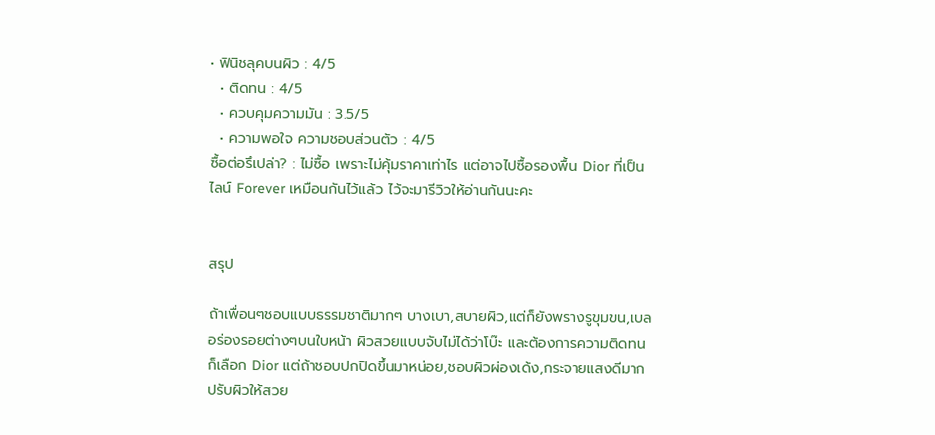• ฟินิชลุคบนผิว : 4/5
  • ติดทน : 4/5
  • ควบคุมความมัน : 3.5/5
  • ความพอใจ ความชอบส่วนตัว : 4/5
ซื้อต่อรึเปล่า? : ไม่ซื้อ เพราะไม่คุ้มราคาเท่าไร แต่อาจไปซื้อรองพื้น Dior ที่เป็นไลน์ Forever เหมือนกันไว้แล้ว ไว้จะมารีวิวให้อ่านกันนะคะ


สรุป

ถ้าเพื่อนๆชอบแบบธรรมชาติมากๆ บางเบา,สบายผิว,แต่ก็ยังพรางรูขุมขน,เบลอร่องรอยต่างๆบนใบหน้า ผิวสวยแบบจับไม่ได้ว่าโบ๊ะ และต้องการความติดทนก็เลือก Dior แต่ถ้าชอบปกปิดขึ้นมาหน่อย,ชอบผิวผ่องเด้ง,กระจายแสงดีมาก ปรับผิวให้สวย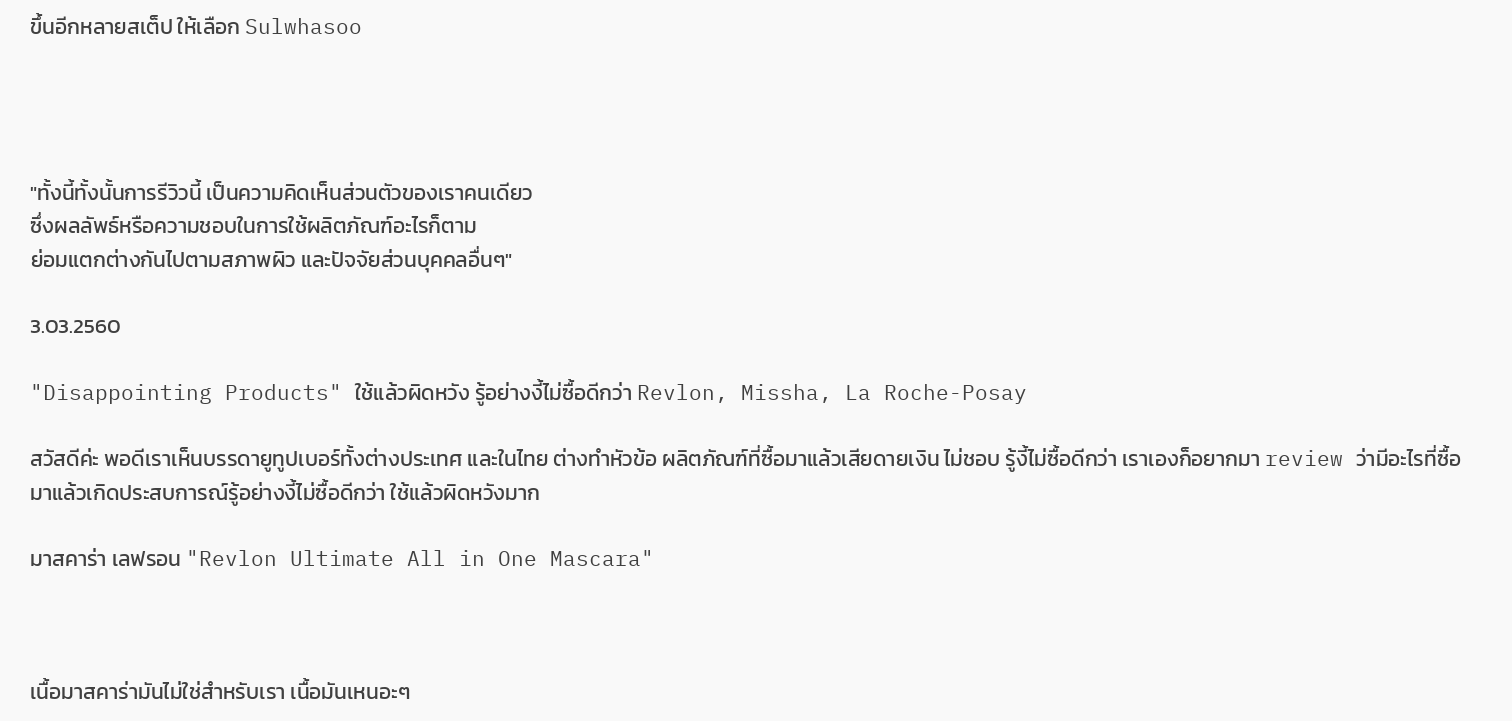ขึ้นอีกหลายสเต็ป ให้เลือก Sulwhasoo




"ทั้งนี้ทั้งนั้นการรีวิวนี้ เป็นความคิดเห็นส่วนตัวของเราคนเดียว
ซึ่งผลลัพธ์หรือความชอบในการใช้ผลิตภัณฑ์อะไรก็ตาม
ย่อมแตกต่างกันไปตามสภาพผิว และปัจจัยส่วนบุคคลอื่นๆ"

3.03.2560

"Disappointing Products" ใช้แล้วผิดหวัง รู้อย่างงี้ไม่ซื้อดีกว่า Revlon, Missha, La Roche-Posay

สวัสดีค่ะ พอดีเราเห็นบรรดายูทูปเบอร์ทั้งต่างประเทศ และในไทย ต่างทำหัวข้อ ผลิตภัณฑ์ที่ซื้อมาแล้วเสียดายเงิน ไม่ชอบ รู้งี้ไม่ซื้อดีกว่า เราเองก็อยากมา review ว่ามีอะไรที่ซื้อมาแล้วเกิดประสบการณ์รู้อย่างงี้ไม่ซื้อดีกว่า ใช้แล้วผิดหวังมาก

มาสคาร่า เลฟรอน "Revlon Ultimate All in One Mascara"



เนื้อมาสคาร่ามันไม่ใช่สำหรับเรา เนื้อมันเหนอะๆ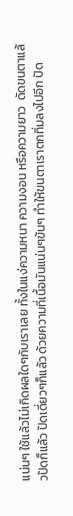แน่นๆ ใช้แล้วไม่เกิดผลใดๆกับเราเลย ทั้งในแง่ความหนา ความงอน หรือความยาว  ดัดขนตาแล้วปัดก็แล้ว ปัดเดี่ยวๆก็แล้ว ด้วยความที่เนื้อมันแน่นๆข้นๆ ทำให้ขนตาเราตกทิ่มลงไปอีก ปัด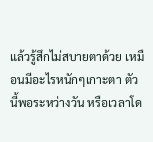แล้วรู้สึกไม่สบายตาด้วย เหมือนมีอะไรหนักๆเกาะตา ตัวนี้พอระหว่างวัน หรือเวลาโด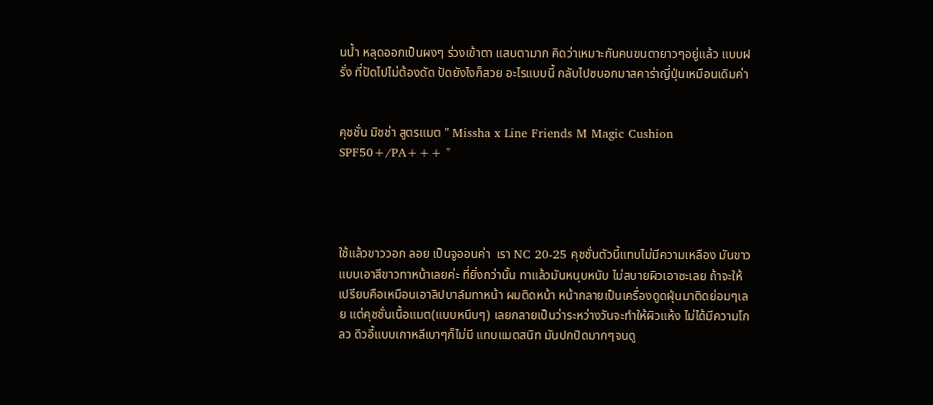นน้ำ หลุดออกเป็นผงๆ ร่วงเข้าตา แสบตามาก คิดว่าเหมาะกันคนขนตายาวๆอยู่แล้ว แบบฝรั่ง ที่ปัดไปไม่ต้องดัด ปัดยังไงก็สวย อะไรแบบนี้ กลับไปซบอกมาสคาร่าญี่ปุ่นเหมือนเดิมค่า


คุชชั่น มิชช่า สูตรแมต " Missha x Line Friends M Magic Cushion SPF50+/PA+++ "




ใช้แล้วขาววอก ลอย เป็นจูออนค่า  เรา NC 20-25 คุชชั่นตัวนี้แทบไม่มีความเหลือง มันขาวแบบเอาสีขาวทาหน้าเลยค่ะ ที่ยิ่งกว่านั้น ทาแล้วมันหนุบหนับ ไม่สบายผิวเอาซะเลย ถ้าจะให้เปรียบคือเหมือนเอาลิปบาล์มทาหน้า ผมติดหน้า หน้ากลายเป็นเครื่องดูดฝุ่นมาติดย่อมๆเลย แต่คุชชั่นเนื้อแมต(แบบหนึบๆ) เลยกลายเป็นว่าระหว่างวันจะทำให้ผิวแห้ง ไม่ได้มีความโกลว ดิวอี้แบบเกาหลีเบาๆก็ไม่มี แทบแมตสนิท มันปกปิดมากๆจนดู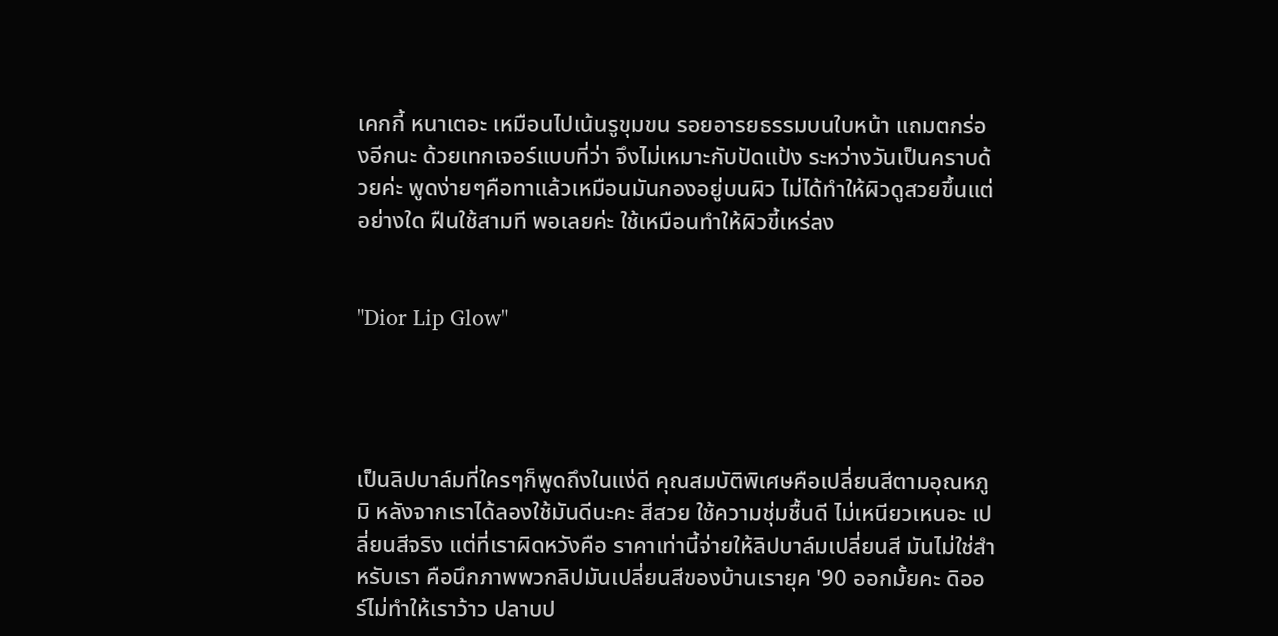เคกกี้ หนาเตอะ เหมือนไปเน้นรูขุมขน รอยอารยธรรมบนใบหน้า แถมตกร่องอีกนะ ด้วยเทกเจอร์แบบที่ว่า จึงไม่เหมาะกับปัดแป้ง ระหว่างวันเป็นคราบด้วยค่ะ พูดง่ายๆคือทาแล้วเหมือนมันกองอยู่บนผิว ไม่ได้ทำให้ผิวดูสวยขึ้นแต่อย่างใด ฝืนใช้สามที พอเลยค่ะ ใช้เหมือนทำให้ผิวขี้เหร่ลง


"Dior Lip Glow"




เป็นลิปบาล์มที่ใครๆก็พูดถึงในแง่ดี คุณสมบัติพิเศษคือเปลี่ยนสีตามอุณหภูมิ หลังจากเราได้ลองใช้มันดีนะคะ สีสวย ใช้ความชุ่มชื้นดี ไม่เหนียวเหนอะ เปลี่ยนสีจริง แต่ที่เราผิดหวังคือ ราคาเท่านี้จ่ายให้ลิปบาล์มเปลี่ยนสี มันไม่ใช่สำหรับเรา คือนึกภาพพวกลิปมันเปลี่ยนสีของบ้านเรายุค '90 ออกมั้ยคะ ดิออร์ไม่ทำให้เราว้าว ปลาบป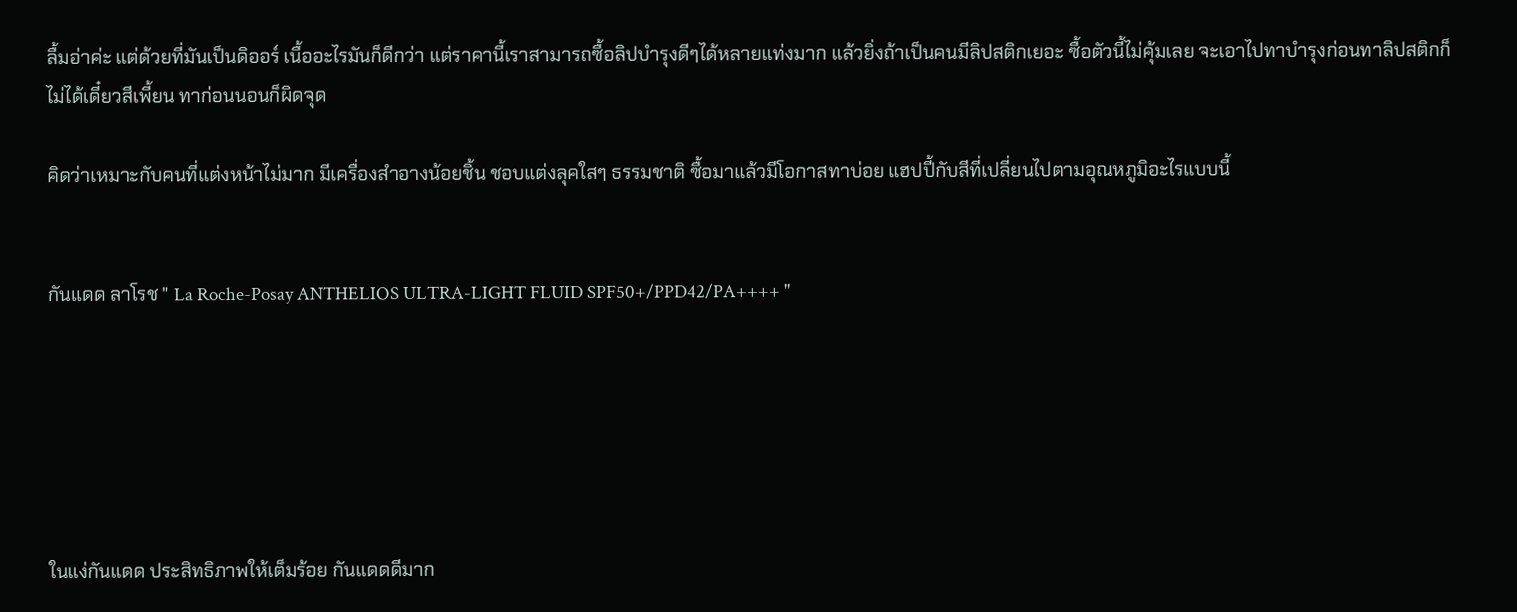ลื้มอ่าค่ะ แต่ด้วยที่มันเป็นดิออร์ เนื้ออะไรมันก็ดีกว่า แต่ราคานี้เราสามารถซื้อลิปบำรุงดีๆได้หลายแท่งมาก แล้วยิ่งถ้าเป็นคนมีลิปสติกเยอะ ซื้อตัวนี้ไม่คุ้มเลย จะเอาไปทาบำรุงก่อนทาลิปสติกก็ไม่ได้เดี๋ยวสีเพี้ยน ทาก่อนนอนก็ผิดจุด

คิดว่าเหมาะกับคนที่แต่งหน้าไม่มาก มีเครื่องสำอางน้อยชิ้น ชอบแต่งลุคใสๆ ธรรมชาติ ซื้อมาแล้วมีโอกาสทาบ่อย แฮปปี้กับสีที่เปลี่ยนไปตามอุณหภูมิอะไรแบบนี้


กันแดด ลาโรช " La Roche-Posay ANTHELIOS ULTRA-LIGHT FLUID SPF50+/PPD42/PA++++ "






ในแง่กันแดด ประสิทธิภาพให้เต็มร้อย กันแดดดีมาก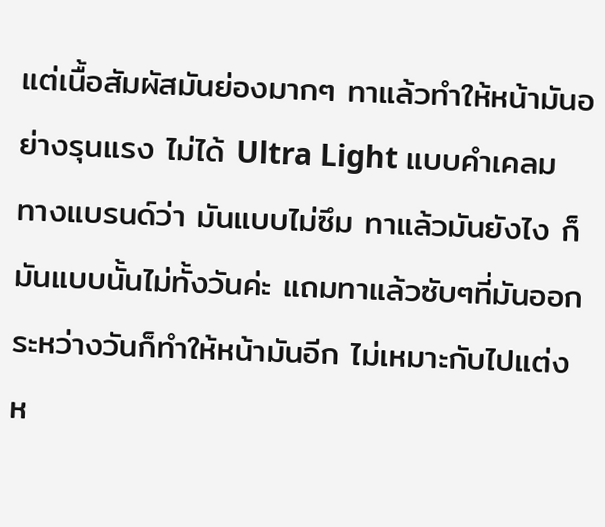แต่เนื้อสัมผัสมันย่องมากๆ ทาแล้วทำให้หน้ามันอย่างรุนแรง ไม่ได้ Ultra Light แบบคำเคลมทางแบรนด์ว่า มันแบบไม่ซึม ทาแล้วมันยังไง ก็มันแบบนั้นไม่ทั้งวันค่ะ แถมทาแล้วซับๆที่มันออก ระหว่างวันก็ทำให้หน้ามันอีก ไม่เหมาะกับไปแต่งห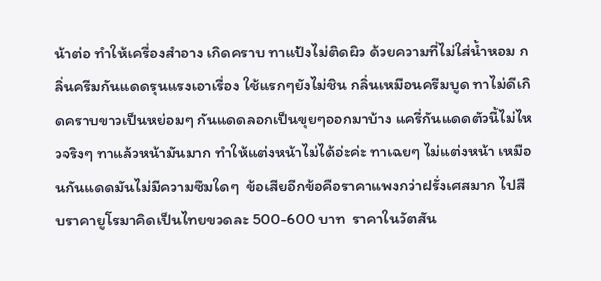น้าต่อ ทำให้เครื่องสำอาง เกิดคราบ ทาแป้งไม่ติดผิว ด้วยความที่ไม่ใส่น้ำหอม กลิ่นครีมกันแดดรุนแรงเอาเรื่อง ใช้แรกๆยังไม่ชิน กลิ่นเหมือนครีมบูด ทาไม่ดีเกิดคราบขาวเป็นหย่อมๆ กันแดดลอกเป็นขุยๆออกมาบ้าง แครี่กันแดดตัวนี้ไม่ไหวจริงๆ ทาแล้วหน้ามันมาก ทำให้แต่งหน้าไม่ได้อ่ะค่ะ ทาเฉยๆ ไม่แต่งหน้า เหมือนกันแดดมันไม่มีความซึมใดๆ  ข้อเสียอีกข้อคือราคาแพงกว่าฝรั่งเศสมาก ไปสืบราคายูโรมาคิดเป็นไทยขวดละ 500-600 บาท  ราคาในวัตสัน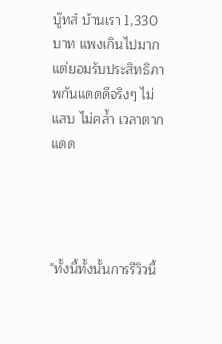บู๊ทส์ บ้านเรา 1,330 บาท แพงเกินไปมาก แต่ยอมรับประสิทธิภาพกันแดดดีจริงๆ ไม่แสบ ไม่คล้ำ เวลาตากแดด




"ทั้งนี้ทั้งนั้นการรีวิวนี้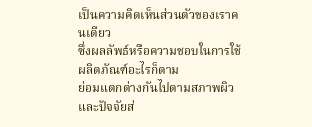เป็นความคิดเห็นส่วนตัวของเราคนเดียว
ซึ่งผลลัพธ์หรือความชอบในการใช้ผลิตภัณฑ์อะไรก็ตาม
ย่อมแตกต่างกันไปตามสภาพผิว และปัจจัยส่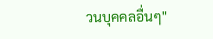วนบุคคลอื่นๆ"